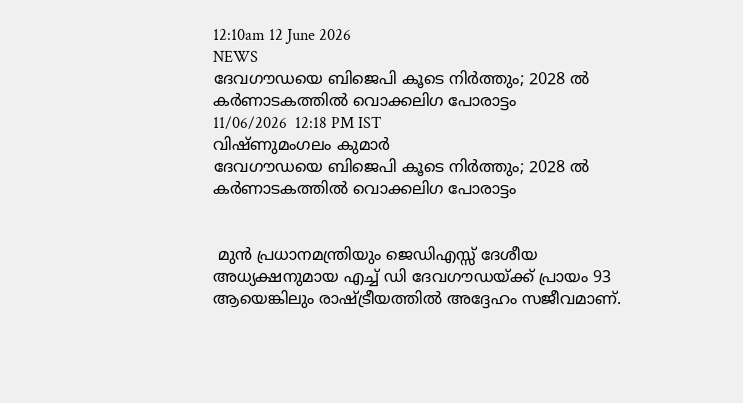12:10am 12 June 2026
NEWS
ദേവഗൗഡയെ ബിജെപി കൂടെ നിർത്തും; 2028 ൽ കർണാടകത്തിൽ വൊക്കലിഗ പോരാട്ടം
11/06/2026  12:18 PM IST
വിഷ്ണുമംഗലം കുമാർ
ദേവഗൗഡയെ ബിജെപി കൂടെ നിർത്തും; 2028 ൽ കർണാടകത്തിൽ വൊക്കലിഗ പോരാട്ടം


 മുൻ പ്രധാനമന്ത്രിയും ജെഡിഎസ്സ് ദേശീയ അധ്യക്ഷനുമായ എച്ച് ഡി ദേവഗൗഡയ്‌ക്ക് പ്രായം 93 ആയെങ്കിലും രാഷ്ട്രീയത്തിൽ അദ്ദേഹം സജീവമാണ്.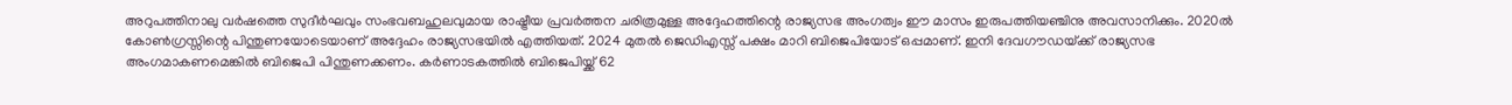അറുപത്തിനാലു വർഷത്തെ സുദീർഘവും സംഭവബഹുലവുമായ രാഷ്ട്രീയ പ്രവർത്തന ചരിത്രമുള്ള അദ്ദേഹത്തിന്റെ രാജ്യസഭ അംഗത്വം ഈ മാസം ഇരുപത്തിയഞ്ചിനു അവസാനിക്കും. 2020ൽ കോൺഗ്രസ്സിന്റെ പിന്തുണയോടെയാണ് അദ്ദേഹം രാജ്യസഭയിൽ എത്തിയത്. 2024 മുതൽ ജെഡിഎസ്സ് പക്ഷം മാറി ബിജെപിയോട് ഒപ്പമാണ്. ഇനി ദേവഗൗഡയ്‌ക്ക് രാജ്യസഭ അംഗമാകണമെങ്കിൽ ബിജെപി പിന്തുണക്കണം. കർണാടകത്തിൽ ബിജെപിയ്ക്ക് 62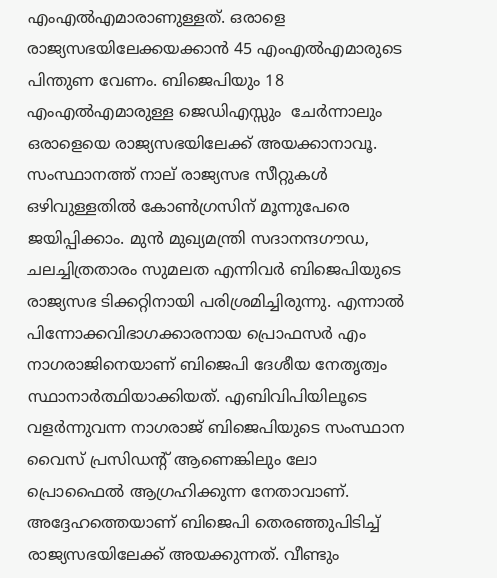എംഎൽഎമാരാണുള്ളത്. ഒരാളെ രാജ്യസഭയിലേക്കയക്കാൻ 45 എംഎൽഎമാരുടെ പിന്തുണ വേണം. ബിജെപിയും 18 എംഎൽഎമാരുള്ള ജെഡിഎസ്സും  ചേർന്നാലും ഒരാളെയെ രാജ്യസഭയിലേക്ക് അയക്കാനാവൂ. സംസ്ഥാനത്ത് നാല് രാജ്യസഭ സീറ്റുകൾ ഒഴിവുള്ളതിൽ കോൺഗ്രസിന് മൂന്നുപേരെ ജയിപ്പിക്കാം. മുൻ മുഖ്യമന്ത്രി സദാനന്ദഗൗഡ, ചലച്ചിത്രതാരം സുമലത എന്നിവർ ബിജെപിയുടെ രാജ്യസഭ ടിക്കറ്റിനായി പരിശ്രമിച്ചിരുന്നു. എന്നാൽ പിന്നോക്കവിഭാഗക്കാരനായ പ്രൊഫസർ എം നാഗരാജിനെയാണ് ബിജെപി ദേശീയ നേതൃത്വം സ്ഥാനാർത്ഥിയാക്കിയത്. എബിവിപിയിലൂടെ വളർന്നുവന്ന നാഗരാജ് ബിജെപിയുടെ സംസ്ഥാന വൈസ് പ്രസിഡന്റ് ആണെങ്കിലും ലോ പ്രൊഫൈൽ ആഗ്രഹിക്കുന്ന നേതാവാണ്. അദ്ദേഹത്തെയാണ് ബിജെപി തെരഞ്ഞുപിടിച്ച് രാജ്യസഭയിലേക്ക് അയക്കുന്നത്. വീണ്ടും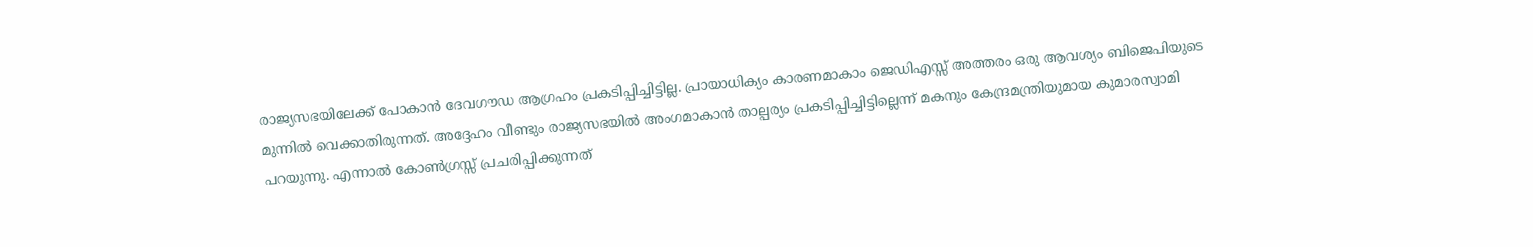രാജ്യസഭയിലേക്ക് പോകാൻ ദേവഗൗഡ ആഗ്രഹം പ്രകടിപ്പിച്ചിട്ടില്ല. പ്രായാധിക്യം കാരണമാകാം ജെഡിഎസ്സ് അത്തരം ഒരു ആവശ്യം ബിജെപിയുടെ മുന്നിൽ വെക്കാതിരുന്നത്. അദ്ദേഹം വീണ്ടും രാജ്യസഭയിൽ അംഗമാകാൻ താല്പര്യം പ്രകടിപ്പിച്ചിട്ടില്ലെന്ന് മകനും കേന്ദ്രമന്ത്രിയുമായ കുമാരസ്വാമി പറയുന്നു. എന്നാൽ കോൺഗ്രസ്സ് പ്രചരിപ്പിക്കുന്നത്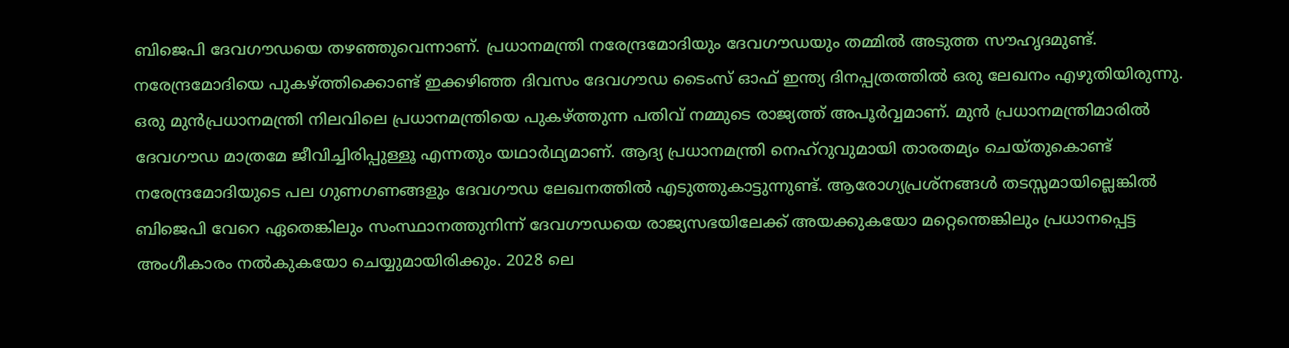ബിജെപി ദേവഗൗഡയെ തഴഞ്ഞുവെന്നാണ്. പ്രധാനമന്ത്രി നരേന്ദ്രമോദിയും ദേവഗൗഡയും തമ്മിൽ അടുത്ത സൗഹൃദമുണ്ട്. നരേന്ദ്രമോദിയെ പുകഴ്ത്തിക്കൊണ്ട് ഇക്കഴിഞ്ഞ ദിവസം ദേവഗൗഡ ടൈംസ് ഓഫ് ഇന്ത്യ ദിനപ്പത്രത്തിൽ ഒരു ലേഖനം എഴുതിയിരുന്നു. ഒരു മുൻപ്രധാനമന്ത്രി നിലവിലെ പ്രധാനമന്ത്രിയെ പുകഴ്ത്തുന്ന പതിവ് നമ്മുടെ രാജ്യത്ത് അപൂർവ്വമാണ്. മുൻ പ്രധാനമന്ത്രിമാരിൽ ദേവഗൗഡ മാത്രമേ ജീവിച്ചിരിപ്പുള്ളൂ എന്നതും യഥാർഥ്യമാണ്. ആദ്യ പ്രധാനമന്ത്രി നെഹ്‌റുവുമായി താരതമ്യം ചെയ്തുകൊണ്ട് നരേന്ദ്രമോദിയുടെ പല ഗുണഗണങ്ങളും ദേവഗൗഡ ലേഖനത്തിൽ എടുത്തുകാട്ടുന്നുണ്ട്. ആരോഗ്യപ്രശ്നങ്ങൾ തടസ്സമായില്ലെങ്കിൽ ബിജെപി വേറെ ഏതെങ്കിലും സംസ്ഥാനത്തുനിന്ന് ദേവഗൗഡയെ രാജ്യസഭയിലേക്ക് അയക്കുകയോ മറ്റെന്തെങ്കിലും പ്രധാനപ്പെട്ട അംഗീകാരം നൽകുകയോ ചെയ്യുമായിരിക്കും. 2028 ലെ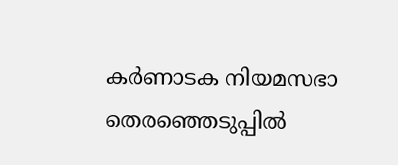കർണാടക നിയമസഭാ തെരഞ്ഞെടുപ്പിൽ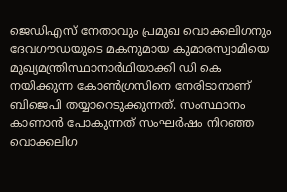ജെഡിഎസ്‌ നേതാവും പ്രമുഖ വൊക്കലിഗനും ദേവഗൗഡയുടെ മകനുമായ കുമാരസ്വാമിയെ മുഖ്യമന്ത്രിസ്ഥാനാർഥിയാക്കി ഡി കെ നയിക്കുന്ന കോൺഗ്രസിനെ നേരിടാനാണ് ബിജെപി തയ്യാറെടുക്കുന്നത്. സംസ്ഥാനം കാണാൻ പോകുന്നത് സംഘർഷം നിറഞ്ഞ വൊക്കലിഗ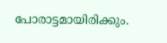പോരാട്ടമായിരിക്കും.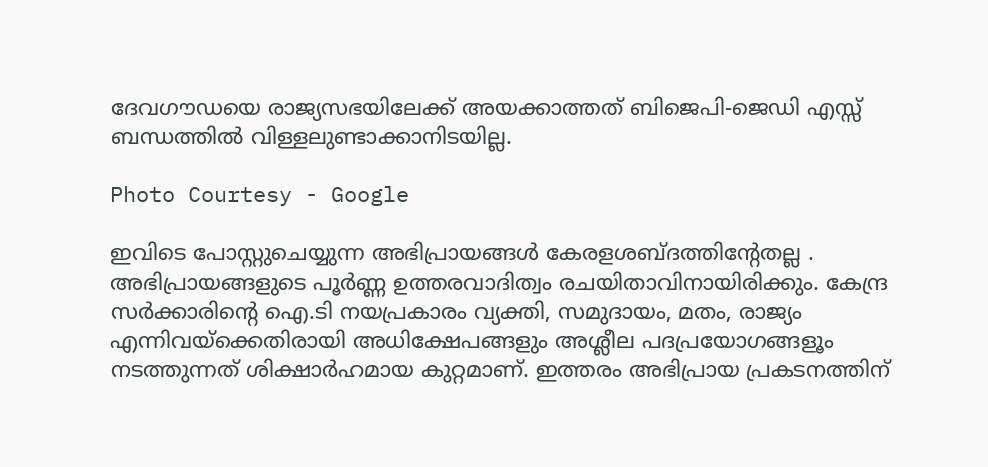ദേവഗൗഡയെ രാജ്യസഭയിലേക്ക് അയക്കാത്തത് ബിജെപി-ജെഡി എസ്സ് ബന്ധത്തിൽ വിള്ളലുണ്ടാക്കാനിടയില്ല.

Photo Courtesy - Google

ഇവിടെ പോസ്റ്റുചെയ്യുന്ന അഭിപ്രായങ്ങള്‍ കേരളശബ്‌ദത്തിന്റേതല്ല . അഭിപ്രായങ്ങളുടെ പൂര്‍ണ്ണ ഉത്തരവാദിത്വം രചയിതാവിനായിരിക്കും. കേന്ദ്ര സർക്കാരിന്റെ ഐ.ടി നയപ്രകാരം വ്യക്തി, സമുദായം, മതം, രാജ്യം എന്നിവയ്ക്കെതിരായി അധിക്ഷേപങ്ങളും അശ്ലീല പദപ്രയോഗങ്ങളൂം നടത്തുന്നത് ശിക്ഷാര്‍ഹമായ കുറ്റമാണ്. ഇത്തരം അഭിപ്രായ പ്രകടനത്തിന്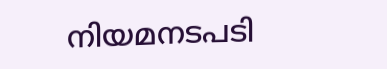നിയമനടപടി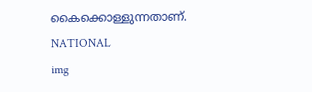കൈക്കൊള്ളുന്നതാണ്.
NATIONAL
img